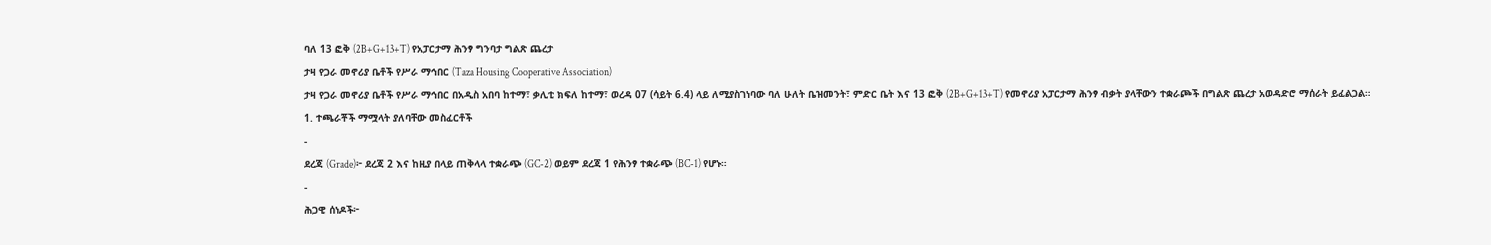ባለ 13 ፎቅ (2B+G+13+T) የአፓርታማ ሕንፃ ግንባታ ግልጽ ጨረታ
ታዛ የጋራ መኖሪያ ቤቶች የሥራ ማኅበር (Taza Housing Cooperative Association)
ታዛ የጋራ መኖሪያ ቤቶች የሥራ ማኅበር በአዲስ አበባ ከተማ፣ ቃሊቲ ክፍለ ከተማ፣ ወረዳ 07 (ሳይት 6.4) ላይ ለሚያስገነባው ባለ ሁለት ቤዝመንት፣ ምድር ቤት እና 13 ፎቅ (2B+G+13+T) የመኖሪያ አፓርታማ ሕንፃ ብቃት ያላቸውን ተቋራጮች በግልጽ ጨረታ አወዳድሮ ማሰራት ይፈልጋል።
1. ተጫራቾች ማሟላት ያለባቸው መስፈርቶች
-
ደረጃ (Grade)፦ ደረጃ 2 እና ከዚያ በላይ ጠቅላላ ተቋራጭ (GC-2) ወይም ደረጃ 1 የሕንፃ ተቋራጭ (BC-1) የሆኑ።
-
ሕጋዊ ሰነዶች፦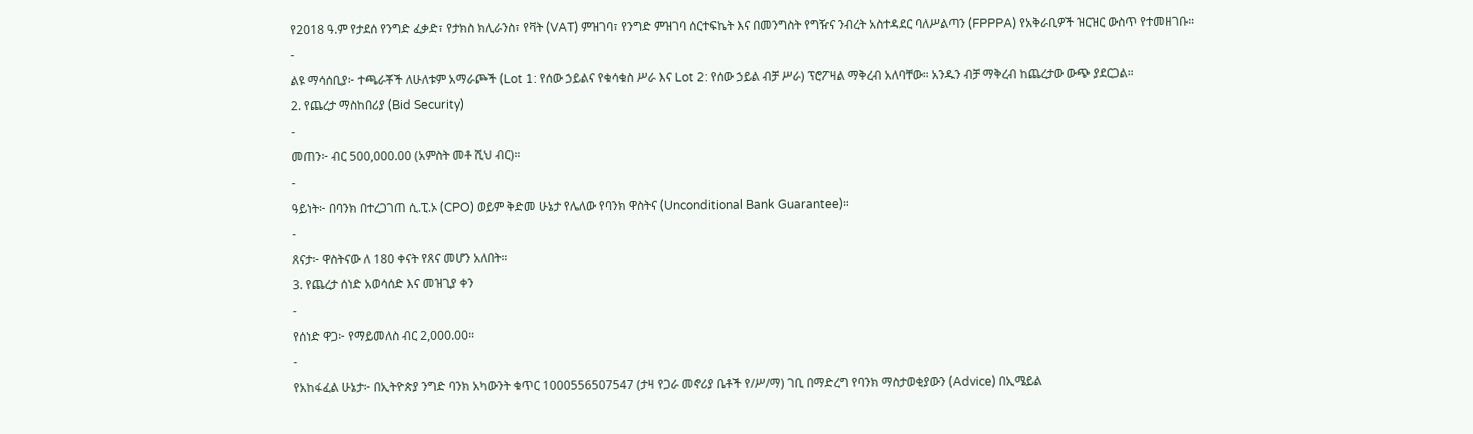የ2018 ዓ.ም የታደሰ የንግድ ፈቃድ፣ የታክስ ክሊራንስ፣ የቫት (VAT) ምዝገባ፣ የንግድ ምዝገባ ሰርተፍኬት እና በመንግስት የግዥና ንብረት አስተዳደር ባለሥልጣን (FPPPA) የአቅራቢዎች ዝርዝር ውስጥ የተመዘገቡ።
-
ልዩ ማሳሰቢያ፦ ተጫራቾች ለሁለቱም አማራጮች (Lot 1: የሰው ኃይልና የቁሳቁስ ሥራ እና Lot 2: የሰው ኃይል ብቻ ሥራ) ፕሮፖዛል ማቅረብ አለባቸው። አንዱን ብቻ ማቅረብ ከጨረታው ውጭ ያደርጋል።
2. የጨረታ ማስከበሪያ (Bid Security)
-
መጠን፦ ብር 500,000.00 (አምስት መቶ ሺህ ብር)።
-
ዓይነት፦ በባንክ በተረጋገጠ ሲ.ፒ.ኦ (CPO) ወይም ቅድመ ሁኔታ የሌለው የባንክ ዋስትና (Unconditional Bank Guarantee)።
-
ጸናታ፦ ዋስትናው ለ 180 ቀናት የጸና መሆን አለበት።
3. የጨረታ ሰነድ አወሳሰድ እና መዝጊያ ቀን
-
የሰነድ ዋጋ፦ የማይመለስ ብር 2,000.00።
-
የአከፋፈል ሁኔታ፦ በኢትዮጵያ ንግድ ባንክ አካውንት ቁጥር 1000556507547 (ታዛ የጋራ መኖሪያ ቤቶች የ/ሥ/ማ) ገቢ በማድረግ የባንክ ማስታወቂያውን (Advice) በኢሜይል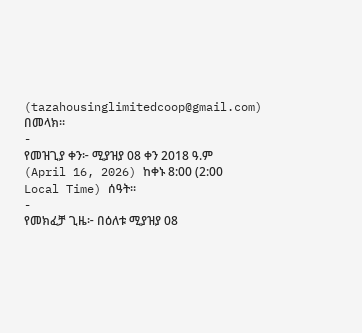(tazahousinglimitedcoop@gmail.com) በመላክ።
-
የመዝጊያ ቀን፦ ሚያዝያ 08 ቀን 2018 ዓ.ም (April 16, 2026) ከቀኑ 8:00 (2:00 Local Time) ሰዓት።
-
የመክፈቻ ጊዜ፦ በዕለቱ ሚያዝያ 08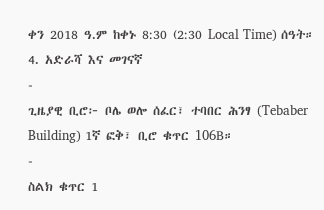ቀን 2018 ዓ.ም ከቀኑ 8:30 (2:30 Local Time) ሰዓት።
4. አድራሻ እና መገናኛ
-
ጊዜያዊ ቢሮ፦ ቦሌ ወሎ ሰፈር፣ ተባበር ሕንፃ (Tebaber Building) 1ኛ ፎቅ፣ ቢሮ ቁጥር 106B።
-
ስልክ ቁጥር 1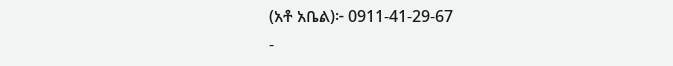(አቶ አቤል)፦ 0911-41-29-67
-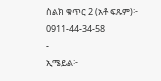ስልክ ቁጥር 2 (አቶ ፍጹም)፦ 0911-44-34-58
-
ኢሜይል፦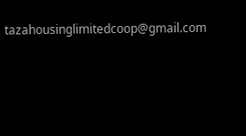tazahousinglimitedcoop@gmail.com